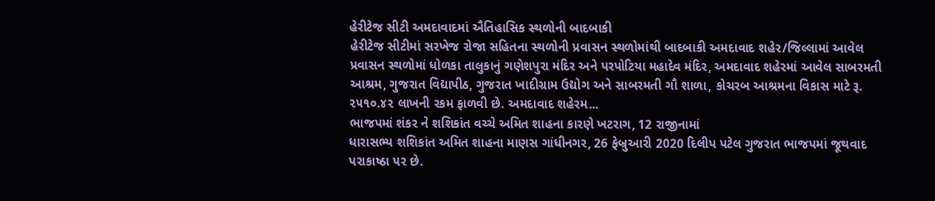હેરીટેજ સીટી અમદાવાદમાં ઐતિહાસિક સ્થળોની બાદબાકી
હેરીટેજ સીટીમાં સરખેજ રોજા સહિતના સ્થળોની પ્રવાસન સ્થળોમાંથી બાદબાકી અમદાવાદ શહેર/જિલ્લામાં આવેલ પ્રવાસન સ્થળોમાં ધોળકા તાલુકાનું ગણેશપુરા મંદિર અને પરપોટિયા મહાદેવ મંદિર, અમદાવાદ શહેરમાં આવેલ સાબરમતી આશ્રમ, ગુજરાત વિદ્યાપીઠ, ગુજરાત ખાદીગ્રામ ઉદ્યોગ અને સાબરમતી ગૌ શાળા, કોચરબ આશ્રમના વિકાસ માટે રૂ. ૨૫૧૦.૪૨ લાખની રકમ ફાળવી છે. અમદાવાદ શહેરમ...
ભાજપમાં શંકર ને શશિકાંત વચ્ચે અમિત શાહના કારણે ખટરાગ, 12 રાજીનામાં
ધારાસભ્ય શશિકાંત અમિત શાહના માણસ ગાંધીનગર, 26 ફેબ્રુઆરી 2020 દિલીપ પટેલ ગુજરાત ભાજપમાં જૂથવાદ પરાકાષ્ઠા પર છે.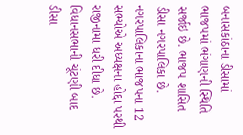બનાસકાંઠાના ડીસામાં ભાજપમાં ભંગાણની સ્થિતિ સર્જાઇ છે. ભાજપ શાસિત ડીસા નગરપાલિકા છે. નગરપાલિકાના ભાજપના 12 સભ્યોએ અધ્યક્ષના હોદ્દા પરથી રાજીનામા ધરી દીધા છે. વિધાનસભાની ચૂંટણી બાદ ડીસા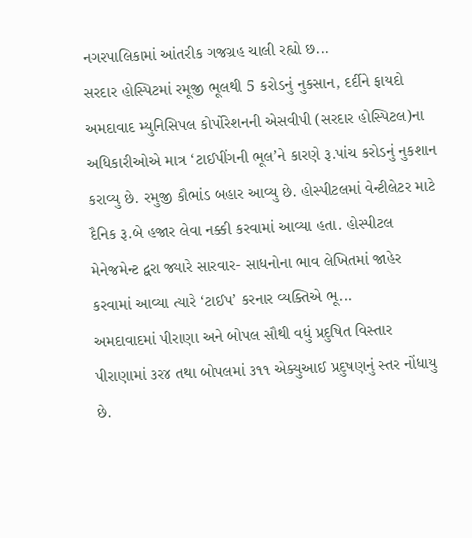નગરપાલિકામાં આંતરીક ગજગ્રહ ચાલી રહ્યો છ...
સરદાર હોસ્પિટમાં રમૂજી ભૂલથી 5 કરોડનું નુકસાન, દર્દીને ફાયદો
અમદાવાદ મ્યુનિસિપલ કોર્પોરેશનની એસવીપી (સરદાર હોસ્પિટલ)ના અધિકારીઓએ માત્ર ‘ટાઈપીંગની ભૂલ’ને કારણે રૂ.પાંચ કરોડનું નુકશાન કરાવ્યુ છે. રમુજી કૌભાંડ બહાર આવ્યુ છે. હોસ્પીટલમાં વેન્ટીલેટર માટે દૈનિક રૂ.બે હજાર લેવા નક્કી કરવામાં આવ્યા હતા. હોસ્પીટલ મેનેજમેન્ટ દ્વરા જ્યારે સારવાર- સાધનોના ભાવ લેખિતમાં જાહેર કરવામાં આવ્યા ત્યારે ‘ટાઈપ’ કરનાર વ્યક્તિએ ભૂ...
અમદાવાદમાં પીરાણા અને બોપલ સૌથી વધું પ્રદુષિત વિસ્તાર
પીરાણામાં ૩ર૪ તથા બોપલમાં ૩૧૧ એક્યુઆઈ પ્રદુષણનું સ્તર નોંધાયુ છે.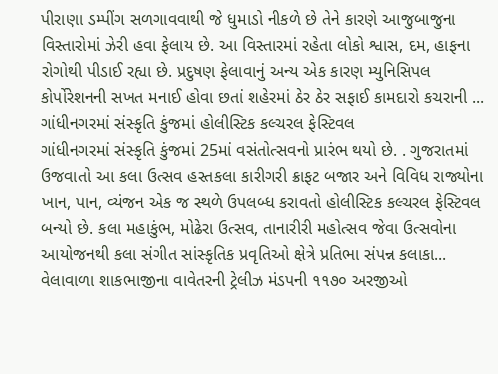પીરાણા ડમ્પીંગ સળગાવવાથી જે ધુમાડો નીકળે છે તેને કારણે આજુબાજુના વિસ્તારોમાં ઝેરી હવા ફેલાય છે. આ વિસ્તારમાં રહેતા લોકો શ્વાસ, દમ, હાફના રોગોથી પીડાઈ રહ્યા છે. પ્રદુષણ ફેલાવાનું અન્ય એક કારણ મ્યુનિસિપલ કોર્પોરેશનની સખત મનાઈ હોવા છતાં શહેરમાં ઠેર ઠેર સફાઈ કામદારો કચરાની ...
ગાંધીનગરમાં સંસ્કૃતિ કુંજમાં હોલીસ્ટિક કલ્ચરલ ફેસ્ટિવલ
ગાંધીનગરમાં સંસ્કૃતિ કુંજમાં 25માં વસંતોત્સવનો પ્રારંભ થયો છે. . ગુજરાતમાં ઉજવાતો આ કલા ઉત્સવ હસ્તકલા કારીગરી ક્રાફટ બજાર અને વિવિધ રાજ્યોના ખાન, પાન, વ્યંજન એક જ સ્થળે ઉપલબ્ધ કરાવતો હોલીસ્ટિક કલ્ચરલ ફેસ્ટિવલ બન્યો છે. કલા મહાકુંભ, મોઢેરા ઉત્સવ, તાનારીરી મહોત્સવ જેવા ઉત્સવોના આયોજનથી કલા સંગીત સાંસ્કૃતિક પ્રવૃતિઓ ક્ષેત્રે પ્રતિભા સંપન્ન કલાકા...
વેલાવાળા શાકભાજીના વાવેતરની ટ્રેલીઝ મંડપની ૧૧૭૦ અરજીઓ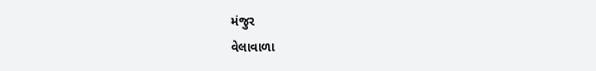મંજુર
વેલાવાળા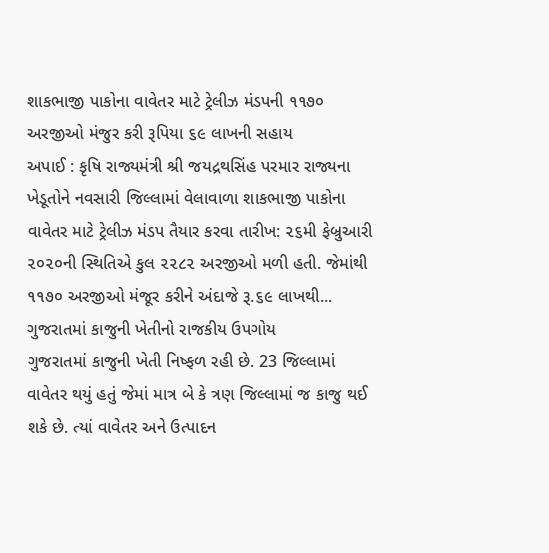શાકભાજી પાકોના વાવેતર માટે ટ્રેલીઝ મંડપની ૧૧૭૦ અરજીઓ મંજુર કરી રૂપિયા ૬૯ લાખની સહાય
અપાઈ : કૃષિ રાજ્યમંત્રી શ્રી જયદ્રથસિંહ પરમાર રાજ્યના ખેડૂતોને નવસારી જિલ્લામાં વેલાવાળા શાકભાજી પાકોના વાવેતર માટે ટ્રેલીઝ મંડપ તૈયાર કરવા તારીખ: ૨૬મી ફેબ્રુઆરી ૨૦૨૦ની સ્થિતિએ કુલ ૨૨૮૨ અરજીઓ મળી હતી. જેમાંથી ૧૧૭૦ અરજીઓ મંજૂર કરીને અંદાજે રૂ.૬૯ લાખથી...
ગુજરાતમાં કાજુની ખેતીનો રાજકીય ઉપગોય
ગુજરાતમાં કાજુની ખેતી નિષ્ફળ રહી છે. 23 જિલ્લામાં વાવેતર થયું હતું જેમાં માત્ર બે કે ત્રણ જિલ્લામાં જ કાજુ થઈ શકે છે. ત્યાં વાવેતર અને ઉત્પાદન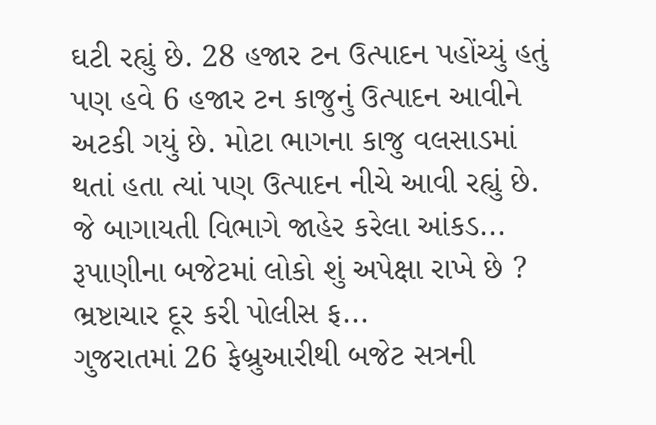ઘટી રહ્યું છે. 28 હજાર ટન ઉત્પાદન પહોંચ્યું હતું પણ હવે 6 હજાર ટન કાજુનું ઉત્પાદન આવીને અટકી ગયું છે. મોટા ભાગના કાજુ વલસાડમાં થતાં હતા ત્યાં પણ ઉત્પાદન નીચે આવી રહ્યું છે. જે બાગાયતી વિભાગે જાહેર કરેલા આંકડ...
રૂપાણીના બજેટમાં લોકો શું અપેક્ષા રાખે છે ? ભ્રષ્ટાચાર દૂર કરી પોલીસ ફ...
ગુજરાતમાં 26 ફેબ્રુઆરીથી બજેટ સત્રની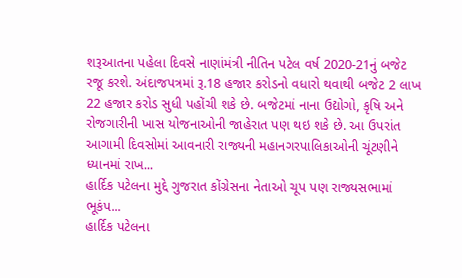શરૂઆતના પહેલા દિવસે નાણાંમંત્રી નીતિન પટેલ વર્ષ 2020-21નું બજેટ રજૂ કરશે. અંદાજપત્રમાં રૂ.18 હજાર કરોડનો વધારો થવાથી બજેટ 2 લાખ 22 હજાર કરોડ સુધી પહોંચી શકે છે. બજેટમાં નાના ઉદ્યોગો, કૃષિ અને રોજગારીની ખાસ યોજનાઓની જાહેરાત પણ થઇ શકે છે. આ ઉપરાંત આગામી દિવસોમાં આવનારી રાજ્યની મહાનગરપાલિકાઓની ચૂંટણીને ધ્યાનમાં રાખ...
હાર્દિક પટેલના મુદ્દે ગુજરાત કોંગ્રેસના નેતાઓ ચૂપ પણ રાજ્યસભામાં ભૂકંપ...
હાર્દિક પટેલના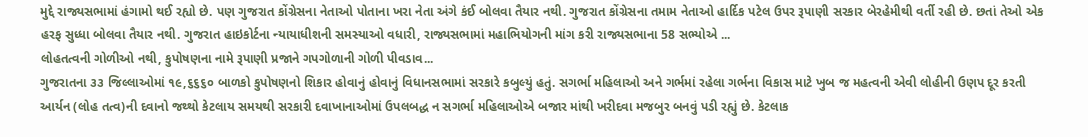મુદ્દે રાજ્યસભામાં હંગામો થઈ રહ્યો છે. પણ ગુજરાત કોંગ્રેસના નેતાઓ પોતાના ખરા નેતા અંગે કંઈ બોલવા તૈયાર નથી. ગુજરાત કોંગ્રેસના તમામ નેતાઓ હાર્દિક પટેલ ઉપર રૂપાણી સરકાર બેરહેમીથી વર્તી રહી છે. છતાં તેઓ એક હરફ સુધ્ધા બોલવા તૈયાર નથી. ગુજરાત હાઇકોર્ટના ન્યાયાધીશની સમસ્યાઓ વધારી, રાજ્યસભામાં મહાભિયોગની માંગ કરી રાજ્યસભાના 58 સભ્યોએ ...
લોહતત્વની ગોળીઓ નથી, કુપોષણના નામે રૂપાણી પ્રજાને ગપગોળાની ગોળી પીવડાવ...
ગુજરાતના ૩૩ જિલ્લાઓમાં ૧૯,૬૬૬૦ બાળકો કુપોષણનો શિકાર હોવાનું હોવાનું વિધાનસભામાં સરકારે કબુલ્યું હતું. સગર્ભા મહિલાઓ અને ગર્ભમાં રહેલા ગર્ભના વિકાસ માટે ખુબ જ મહત્વની એવી લોહીની ઉણપ દૂર કરતી આર્યન (લોહ તત્વ)ની દવાનો જથ્થો કેટલાય સમયથી સરકારી દવાખાનાઓમાં ઉપલબદ્ધ ન સગર્ભા મહિલાઓએ બજાર માંથી ખરીદવા મજબુર બનવું પડી રહ્યું છે. કેટલાક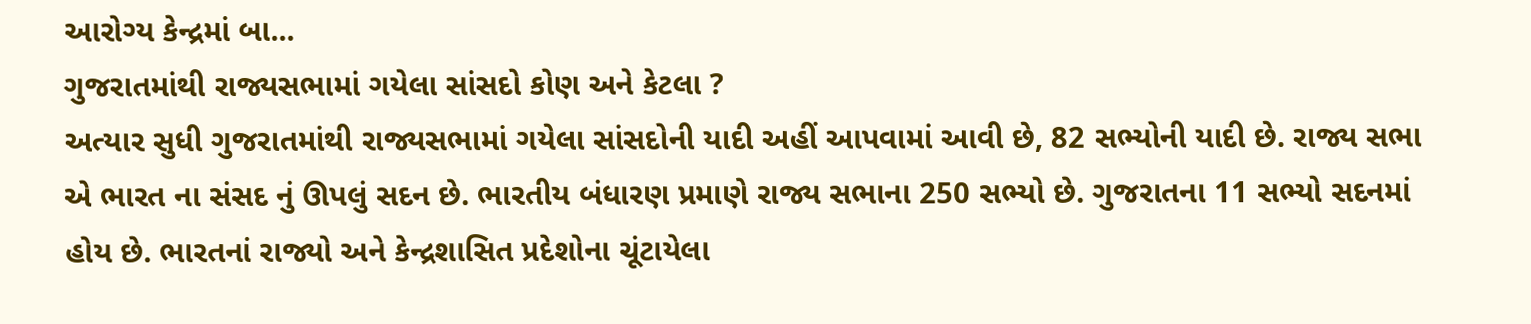આરોગ્ય કેન્દ્રમાં બા...
ગુજરાતમાંથી રાજ્યસભામાં ગયેલા સાંસદો કોણ અને કેટલા ?
અત્યાર સુધી ગુજરાતમાંથી રાજ્યસભામાં ગયેલા સાંસદોની યાદી અહીં આપવામાં આવી છે, 82 સભ્યોની યાદી છે. રાજ્ય સભા એ ભારત ના સંસદ નું ઊપલું સદન છે. ભારતીય બંધારણ પ્રમાણે રાજ્ય સભાના 250 સભ્યો છે. ગુજરાતના 11 સભ્યો સદનમાં હોય છે. ભારતનાં રાજ્યો અને કેન્દ્રશાસિત પ્રદેશોના ચૂંટાયેલા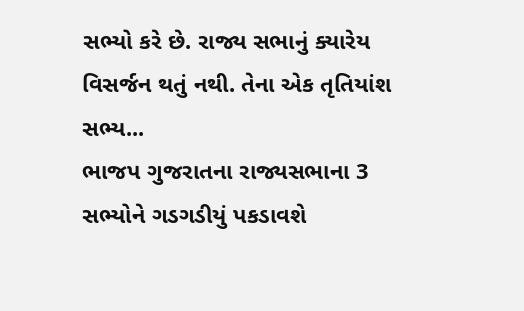સભ્યો કરે છે. રાજ્ય સભાનું ક્યારેય વિસર્જન થતું નથી. તેના એક તૃતિયાંશ સભ્ય...
ભાજપ ગુજરાતના રાજ્યસભાના 3 સભ્યોને ગડગડીયું પકડાવશે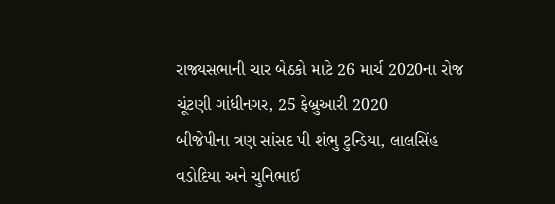રાજ્યસભાની ચાર બેઠકો માટે 26 માર્ચ 2020ના રોજ ચૂંટણી ગાંધીનગર, 25 ફેબ્રુઆરી 2020
બીજેપીના ત્રણ સાંસદ પી શંભુ ટુન્ડિયા, લાલસિંહ વડોદિયા અને ચુનિભાઈ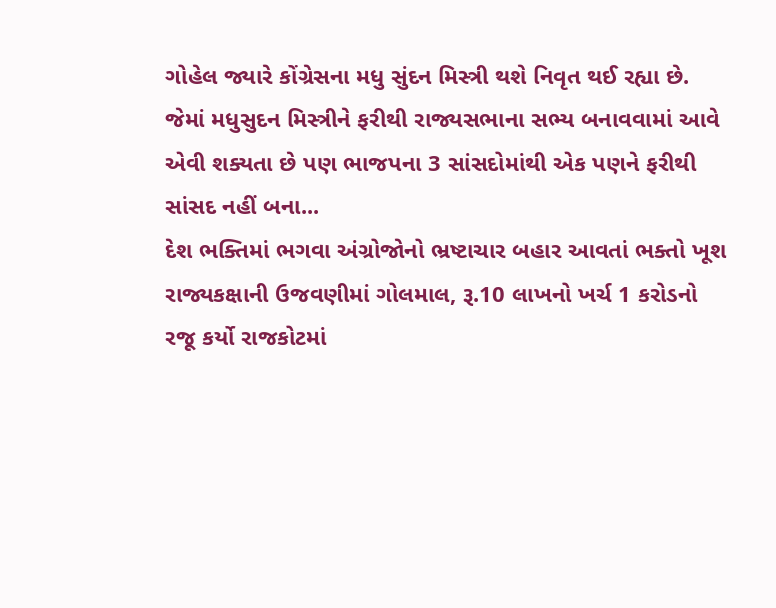ગોહેલ જ્યારે કોંગ્રેસના મધુ સુંદન મિસ્ત્રી થશે નિવૃત થઈ રહ્યા છે. જેમાં મધુસુદન મિસ્ત્રીને ફરીથી રાજ્યસભાના સભ્ય બનાવવામાં આવે એવી શક્યતા છે પણ ભાજપના 3 સાંસદોમાંથી એક પણને ફરીથી સાંસદ નહીં બના...
દેશ ભક્તિમાં ભગવા અંગ્રોજોનો ભ્રષ્ટાચાર બહાર આવતાં ભક્તો ખૂશ
રાજ્યકક્ષાની ઉજવણીમાં ગોલમાલ, રૂ.10 લાખનો ખર્ચ 1 કરોડનો રજૂ કર્યો રાજકોટમાં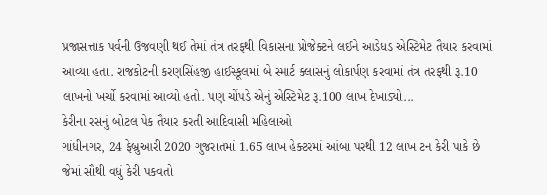પ્રજાસત્તાક પર્વની ઉજવણી થઈ તેમાં તંત્ર તરફથી વિકાસના પ્રોજેક્ટને લઈને આડેધડ એસ્ટિમેટ તૈયાર કરવામાં આવ્યા હતા. રાજકોટની કરણસિંહજી હાઈસ્કૂલમાં બે સ્માર્ટ ક્લાસનું લોકાર્પણ કરવામાં તંત્ર તરફથી રૂ.10 લાખનો ખર્ચો કરવામાં આવ્યો હતો. પણ ચોંપડે એનું એસ્ટિમેટ રૂ.100 લાખ દેખાડ્યો...
કેરીના રસનું બોટલ પેક તૈયાર કરતી આદિવાસી મહિલાઓ
ગાંધીનગર, 24 ફેબ્રુઆરી 2020 ગુજરાતમાં 1.65 લાખ હેક્ટરમાં આંબા પરથી 12 લાખ ટન કેરી પાકે છે જેમાં સૌથી વધું કેરી પકવતો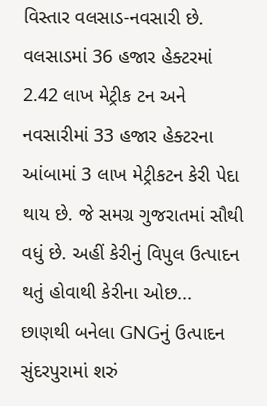વિસ્તાર વલસાડ-નવસારી છે. વલસાડમાં 36 હજાર હેક્ટરમાં 2.42 લાખ મેટ્રીક ટન અને નવસારીમાં 33 હજાર હેક્ટરના આંબામાં 3 લાખ મેટ્રીકટન કેરી પેદા થાય છે. જે સમગ્ર ગુજરાતમાં સૌથી વધું છે. અહીં કેરીનું વિપુલ ઉત્પાદન થતું હોવાથી કેરીના ઓછ...
છાણથી બનેલા GNGનું ઉત્પાદન સુંદરપુરામાં શરું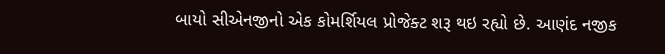બાયો સીએનજીનો એક કોમર્શિયલ પ્રોજેક્ટ શરૂ થઇ રહ્યો છે. આણંદ નજીક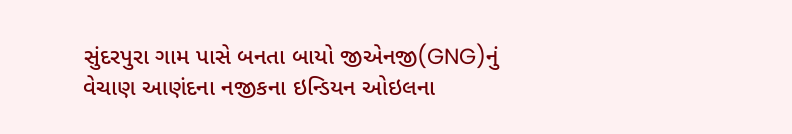સુંદરપુરા ગામ પાસે બનતા બાયો જીએનજી(GNG)નું વેચાણ આણંદના નજીકના ઇન્ડિયન ઓઇલના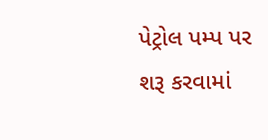પેટ્રોલ પમ્પ પર શરૂ કરવામાં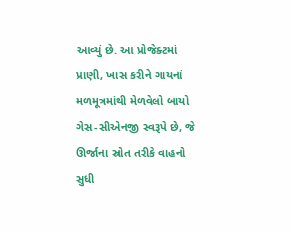આવ્યું છે. આ પ્રોજેક્ટમાં પ્રાણી, ખાસ કરીને ગાયનાં મળમૂત્રમાંથી મેળવેલો બાયો ગેસ-સીએનજી સ્વરૂપે છે, જે ઊર્જાના સ્રોત તરીકે વાહનો સુધી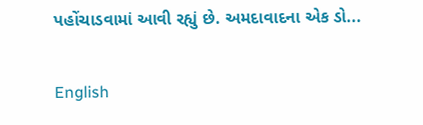પહોંચાડવામાં આવી રહ્યું છે. અમદાવાદના એક ડો...

English